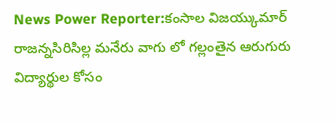News Power Reporter:కంసాల విజయ్కుమార్
రాజన్నసిరిసిల్ల మనేరు వాగు లో గల్లంతైన ఆరుగురు విద్యార్థుల కోసం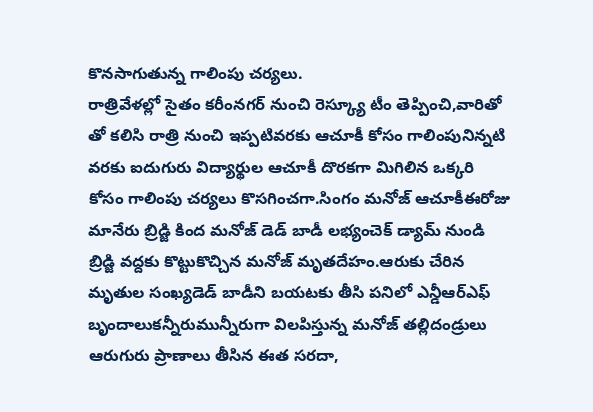కొనసాగుతున్న గాలింపు చర్యలు.
రాత్రివేళల్లో సైతం కరీంనగర్ నుంచి రెస్క్యూ టీం తెప్పించి,వారితో తో కలిసి రాత్రి నుంచి ఇప్పటివరకు ఆచూకీ కోసం గాలింపునిన్నటి వరకు ఐదుగురు విద్యార్థుల ఆచూకీ దొరకగా మిగిలిన ఒక్కరి కోసం గాలింపు చర్యలు కొసగించగా.సింగం మనోజ్ ఆచూకీఈరోజు మానేరు బ్రిడ్జి కింద మనోజ్ డెడ్ బాడీ లభ్యంచెక్ డ్యామ్ నుండి బ్రిడ్జి వద్దకు కొట్టుకొచ్చిన మనోజ్ మృతదేహం.ఆరుకు చేరిన మృతుల సంఖ్యడెడ్ బాడీని బయటకు తీసి పనిలో ఎన్డీఆర్ఎఫ్ బృందాలుకన్నీరుమున్నీరుగా విలపిస్తున్న మనోజ్ తల్లిదండ్రులు ఆరుగురు ప్రాణాలు తీసిన ఈత సరదా,